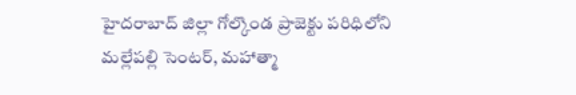హైదరాబాద్ జిల్లా గోల్కొండ ప్రాజెక్టు పరిధిలోని మల్లేపల్లి సెంటర్, మహాత్మా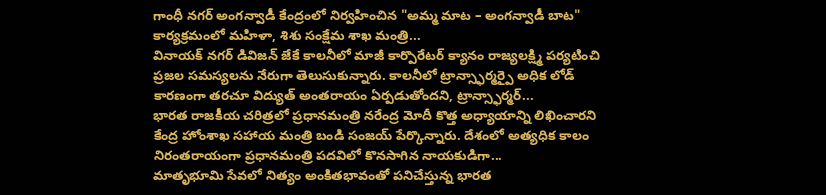గాంధీ నగర్ అంగన్వాడీ కేంద్రంలో నిర్వహించిన "అమ్మ మాట – అంగన్వాడీ బాట" కార్యక్రమంలో మహిళా, శిశు సంక్షేమ శాఖ మంత్రి...
వినాయక్ నగర్ డివిజన్ జేకే కాలనీలో మాజీ కార్పొరేటర్ క్యానం రాజ్యలక్ష్మి పర్యటించి ప్రజల సమస్యలను నేరుగా తెలుసుకున్నారు. కాలనీలో ట్రాన్స్ఫార్మర్పై అధిక లోడ్ కారణంగా తరచూ విద్యుత్ అంతరాయం ఏర్పడుతోందని, ట్రాన్స్ఫార్మర్...
భారత రాజకీయ చరిత్రలో ప్రధానమంత్రి నరేంద్ర మోదీ కొత్త అధ్యాయాన్ని లిఖించారని కేంద్ర హోంశాఖ సహాయ మంత్రి బండి సంజయ్ పేర్కొన్నారు. దేశంలో అత్యధిక కాలం నిరంతరాయంగా ప్రధానమంత్రి పదవిలో కొనసాగిన నాయకుడిగా...
మాతృభూమి సేవలో నిత్యం అంకితభావంతో పనిచేస్తున్న భారత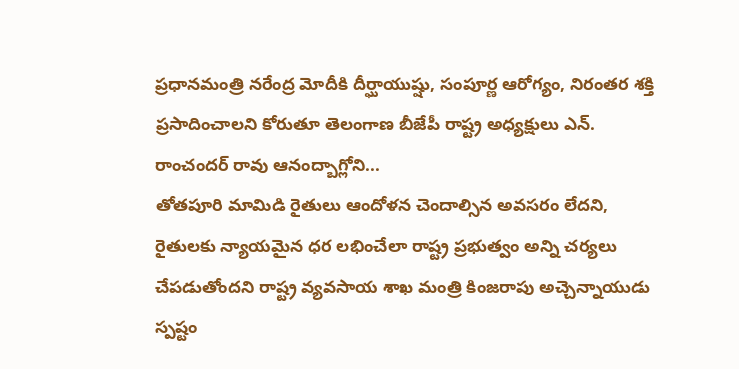ప్రధానమంత్రి నరేంద్ర మోదీకి దీర్ఘాయుష్షు, సంపూర్ణ ఆరోగ్యం, నిరంతర శక్తి ప్రసాదించాలని కోరుతూ తెలంగాణ బీజేపీ రాష్ట్ర అధ్యక్షులు ఎన్. రాంచందర్ రావు ఆనంద్బాగ్లోని...
తోతపూరి మామిడి రైతులు ఆందోళన చెందాల్సిన అవసరం లేదని, రైతులకు న్యాయమైన ధర లభించేలా రాష్ట్ర ప్రభుత్వం అన్ని చర్యలు చేపడుతోందని రాష్ట్ర వ్యవసాయ శాఖ మంత్రి కింజరాపు అచ్చెన్నాయుడు స్పష్టం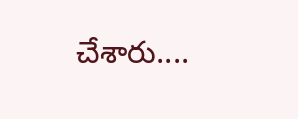చేశారు....